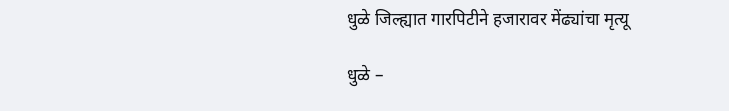धुळे जिल्ह्यात गारपिटीने हजारावर मेंढ्यांचा मृत्यू

धुळे –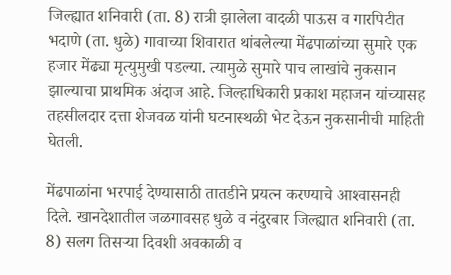जिल्ह्यात शनिवारी (ता. 8) रात्री झालेला वादळी पाऊस व गारपिटीत भदाणे (ता. धुळे) गावाच्या शिवारात थांबलेल्या मेंढपाळांच्या सुमारे एक हजार मेंढ्या मृत्युमुखी पडल्या. त्यामुळे सुमारे पाच लाखांचे नुकसान झाल्याचा प्राथमिक अंदाज आहे. जिल्हाधिकारी प्रकाश महाजन यांच्यासह तहसीलदार दत्ता शेजवळ यांनी घटनास्थळी भेट देऊन नुकसानीची माहिती घेतली.

मेंढपाळांना भरपाई देण्यासाठी तातडीने प्रयत्न करण्याचे आश्‍वासनही दिले. खानदेशातील जळगावसह धुळे व नंदुरबार जिल्ह्यात शनिवारी (ता. 8) सलग तिसऱ्या दिवशी अवकाळी व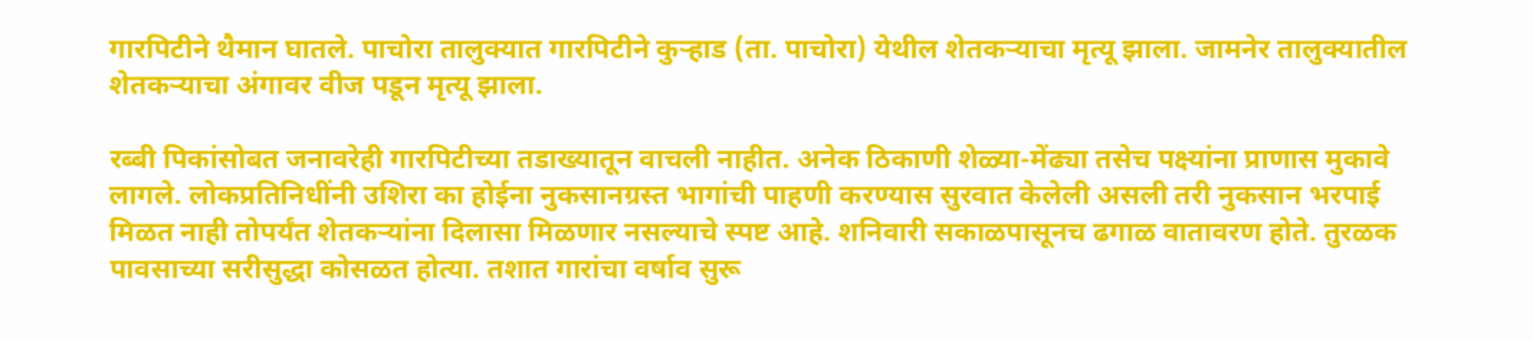गारपिटीने थैमान घातले. पाचोरा तालुक्‍यात गारपिटीने कुऱ्हाड (ता. पाचोरा) येथील शेतकऱ्याचा मृत्यू झाला. जामनेर तालुक्‍यातील शेतकऱ्याचा अंगावर वीज पडून मृत्यू झाला.

रब्बी पिकांसोबत जनावरेही गारपिटीच्या तडाख्यातून वाचली नाहीत. अनेक ठिकाणी शेळ्या-मेंढ्या तसेच पक्ष्यांना प्राणास मुकावे लागले. लोकप्रतिनिधींनी उशिरा का होईना नुकसानग्रस्त भागांची पाहणी करण्यास सुरवात केलेली असली तरी नुकसान भरपाई मिळत नाही तोपर्यंत शेतकऱ्यांना दिलासा मिळणार नसल्याचे स्पष्ट आहे. शनिवारी सकाळपासूनच ढगाळ वातावरण होते. तुरळक पावसाच्या सरीसुद्धा कोसळत होत्या. तशात गारांचा वर्षाव सुरू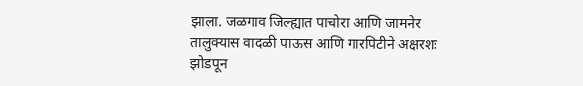झाला. जळगाव जिल्ह्यात पाचोरा आणि जामनेर तालुक्‍यास वादळी पाऊस आणि गारपिटीने अक्षरशः झोडपून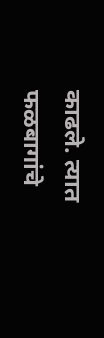काढले. त्यात फळबागांचे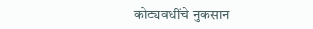कोट्यवधींचे नुकसान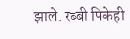झाले. रब्बी पिकेही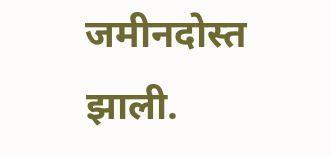जमीनदोस्त झाली.